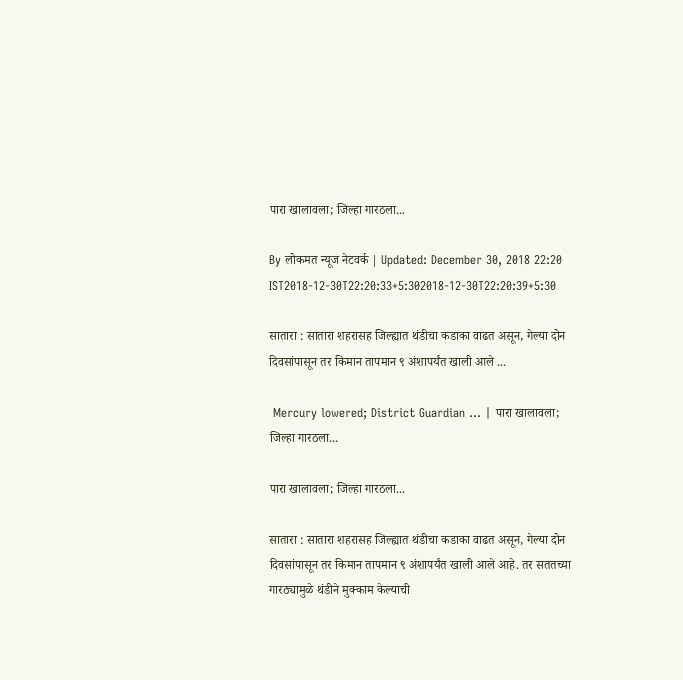पारा खालावला; जिल्हा गारठला...

By लोकमत न्यूज नेटवर्क | Updated: December 30, 2018 22:20 IST2018-12-30T22:20:33+5:302018-12-30T22:20:39+5:30

सातारा : सातारा शहरासह जिल्ह्यात थंडीचा कडाका वाढत असून, गेल्या दोन दिवसांपासून तर किमान तापमान ९ अंशापर्यंत खाली आले ...

 Mercury lowered; District Guardian ... | पारा खालावला; जिल्हा गारठला...

पारा खालावला; जिल्हा गारठला...

सातारा : सातारा शहरासह जिल्ह्यात थंडीचा कडाका वाढत असून, गेल्या दोन दिवसांपासून तर किमान तापमान ९ अंशापर्यंत खाली आले आहे. तर सततच्या गारठ्यामुळे थंडीने मुक्काम केल्याची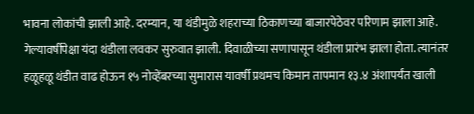भावना लोकांची झाली आहे. दरम्यान, या थंडीमुळे शहराच्या ठिकाणच्या बाजारपेठेवर परिणाम झाला आहे.
गेल्यावर्षीपेक्षा यंदा थंडीला लवकर सुरुवात झाली. दिवाळीच्या सणापासून थंडीला प्रारंभ झाला होता. त्यानंतर हळूहळू थंडीत वाढ होऊन १५ नोव्हेंबरच्या सुमारास यावर्षी प्रथमच किमान तापमान १३.४ अंशापर्यंत खाली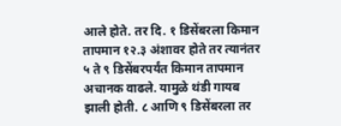आले होते. तर दि. १ डिसेंबरला किमान तापमान १२.३ अंशावर होते तर त्यानंतर ५ ते ९ डिसेंबरपर्यंत किमान तापमान अचानक वाढले. यामुळे थंडी गायब झाली होती. ८ आणि ९ डिसेंबरला तर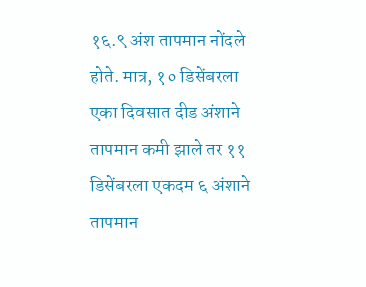१६.९ अंश तापमान नोंदले होते. मात्र, १० डिसेंबरला एका दिवसात दीड अंशाने तापमान कमी झाले तर ११ डिसेंबरला एकदम ६ अंशाने तापमान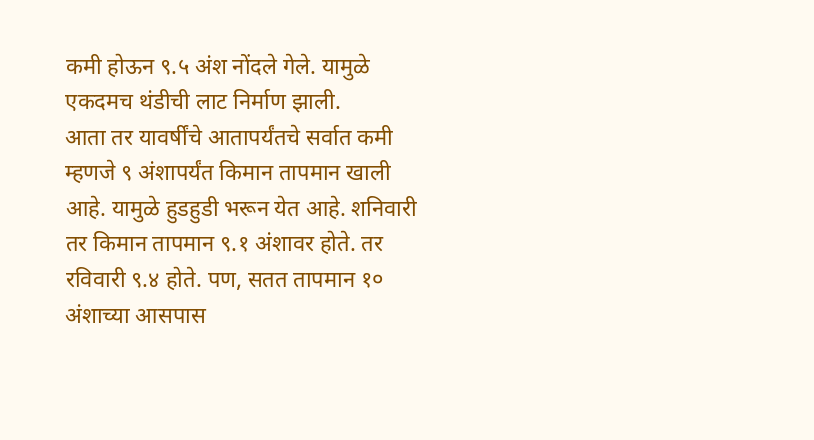कमी होऊन ९.५ अंश नोंदले गेले. यामुळे एकदमच थंडीची लाट निर्माण झाली.
आता तर यावर्षींचे आतापर्यंतचे सर्वात कमी म्हणजे ९ अंशापर्यंत किमान तापमान खाली आहे. यामुळे हुडहुडी भरून येत आहे. शनिवारी तर किमान तापमान ९.१ अंशावर होते. तर रविवारी ९.४ होते. पण, सतत तापमान १० अंशाच्या आसपास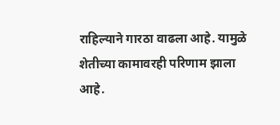राहिल्याने गारठा वाढला आहे. यामुळे शेतीच्या कामावरही परिणाम झाला आहे.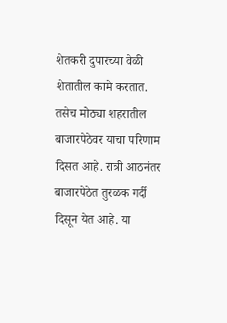शेतकरी दुपारच्या वेळी शेतातील कामे करतात. तसेच मोठ्या शहरातील बाजारपेठेवर याचा परिणाम दिसत आहे. रात्री आठनंतर बाजारपेठेत तुरळक गर्दी दिसून येत आहे. या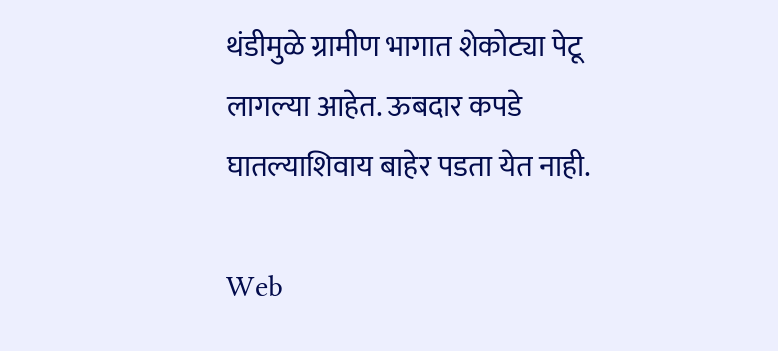थंडीमुळे ग्रामीण भागात शेकोट्या पेटू लागल्या आहेत. ऊबदार कपडे घातल्याशिवाय बाहेर पडता येत नाही.

Web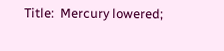Title:  Mercury lowered;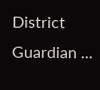District Guardian ...